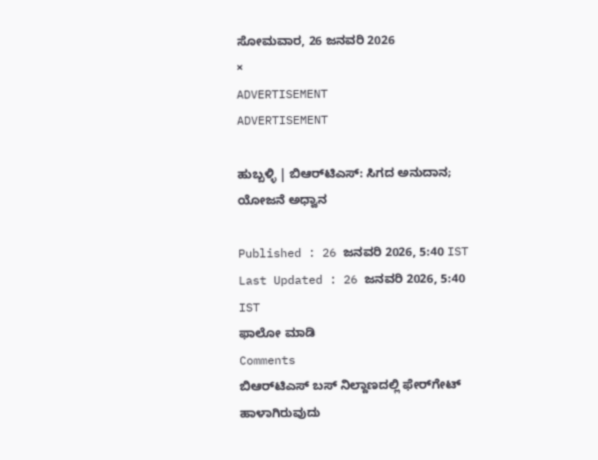ಸೋಮವಾರ, 26 ಜನವರಿ 2026
×
ADVERTISEMENT
ADVERTISEMENT

ಹುಬ್ಬಳ್ಳಿ | ಬಿಆರ್‌ಟಿಎಸ್: ಸಿಗದ ಅನುದಾನ; ಯೋಜನೆ ಅಧ್ವಾನ

Published : 26 ಜನವರಿ 2026, 5:40 IST
Last Updated : 26 ಜನವರಿ 2026, 5:40 IST
ಫಾಲೋ ಮಾಡಿ
Comments
ಬಿಆರ್‌ಟಿಎಸ್‌ ಬಸ್‌ ನಿಲ್ದಾಣದಲ್ಲಿ ಫೇರ್‌ಗೇಟ್ ಹಾಳಾಗಿರುವುದು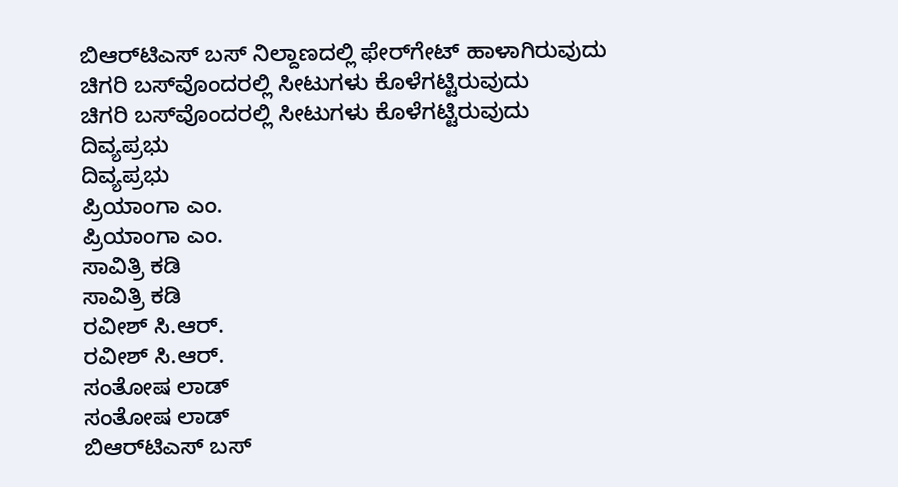ಬಿಆರ್‌ಟಿಎಸ್‌ ಬಸ್‌ ನಿಲ್ದಾಣದಲ್ಲಿ ಫೇರ್‌ಗೇಟ್ ಹಾಳಾಗಿರುವುದು
ಚಿಗರಿ ಬಸ್‌ವೊಂದರಲ್ಲಿ ಸೀಟುಗಳು ಕೊಳೆಗಟ್ಟಿರುವುದು
ಚಿಗರಿ ಬಸ್‌ವೊಂದರಲ್ಲಿ ಸೀಟುಗಳು ಕೊಳೆಗಟ್ಟಿರುವುದು
ದಿವ್ಯಪ್ರಭು
ದಿವ್ಯಪ್ರಭು
ಪ್ರಿಯಾಂಗಾ ಎಂ.
ಪ್ರಿಯಾಂಗಾ ಎಂ.
ಸಾವಿತ್ರಿ ಕಡಿ
ಸಾವಿತ್ರಿ ಕಡಿ
ರವೀಶ್ ಸಿ.ಆರ್.
ರವೀಶ್ ಸಿ.ಆರ್.
ಸಂತೋಷ ಲಾಡ್
ಸಂತೋಷ ಲಾಡ್
ಬಿಆರ್‌ಟಿಎಸ್‌ ಬಸ್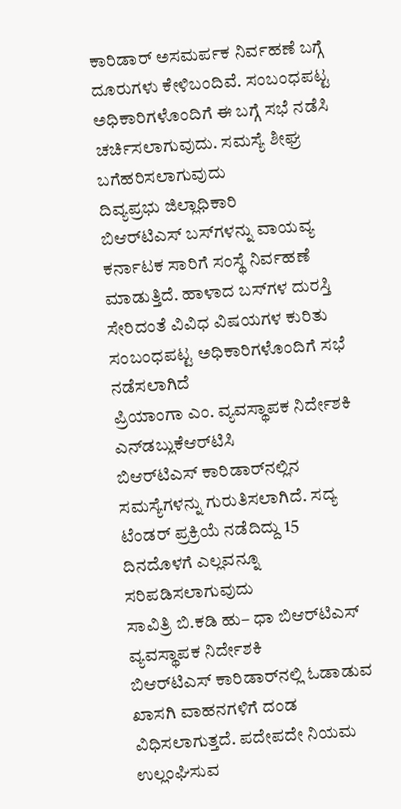ಕಾರಿಡಾರ್‌ ಅಸಮರ್ಪಕ ನಿರ್ವಹಣೆ ಬಗ್ಗೆ ದೂರುಗಳು ಕೇಳಿಬಂದಿವೆ. ಸಂಬಂಧಪಟ್ಟ ಅಧಿಕಾರಿಗಳೊಂದಿಗೆ ಈ ಬಗ್ಗೆ ಸಭೆ ನಡೆಸಿ ಚರ್ಚಿಸಲಾಗುವುದು. ಸಮಸ್ಯೆ ಶೀಘ್ರ ಬಗೆಹರಿಸಲಾಗುವುದು
ದಿವ್ಯಪ್ರಭು ಜಿಲ್ಲಾಧಿಕಾರಿ
ಬಿಆರ್‌ಟಿಎಸ್‌ ಬಸ್‌ಗಳನ್ನು ವಾಯವ್ಯ ಕರ್ನಾಟಕ ಸಾರಿಗೆ ಸಂಸ್ಥೆ ನಿರ್ವಹಣೆ ಮಾಡುತ್ತಿದೆ. ಹಾಳಾದ ಬಸ್‌ಗಳ ದುರಸ್ತಿ ಸೇರಿದಂತೆ ವಿವಿಧ ವಿಷಯಗಳ ಕುರಿತು ಸಂಬಂಧಪಟ್ಟ ಅಧಿಕಾರಿಗಳೊಂದಿಗೆ ಸಭೆ ನಡೆಸಲಾಗಿದೆ
ಪ್ರಿಯಾಂಗಾ ಎಂ. ವ್ಯವಸ್ಥಾಪಕ ನಿರ್ದೇಶಕಿ ಎನ್‌ಡಬ್ಲುಕೆಆರ್‌ಟಿಸಿ
ಬಿಆರ್‌ಟಿಎಸ್‌ ಕಾರಿಡಾರ್‌ನಲ್ಲಿನ ಸಮಸ್ಯೆಗಳನ್ನು ಗುರುತಿಸಲಾಗಿದೆ. ಸದ್ಯ ಟೆಂಡರ್‌ ಪ್ರಕ್ರಿಯೆ ನಡೆದಿದ್ದು 15 ದಿನದೊಳಗೆ ಎಲ್ಲವನ್ನೂ ಸರಿಪಡಿಸಲಾಗುವುದು
ಸಾವಿತ್ರಿ ಬಿ.ಕಡಿ ಹು– ಧಾ ಬಿಆರ್‌ಟಿಎಸ್‌ ವ್ಯವಸ್ಥಾಪಕ ನಿರ್ದೇಶಕಿ
ಬಿಆರ್‌ಟಿಎಸ್ ಕಾರಿಡಾರ್‌ನಲ್ಲಿ ಓಡಾಡುವ ಖಾಸಗಿ ವಾಹನಗಳಿಗೆ ದಂಡ ವಿಧಿಸಲಾಗುತ್ತದೆ. ಪದೇಪದೇ ನಿಯಮ ಉಲ್ಲಂಘಿಸುವ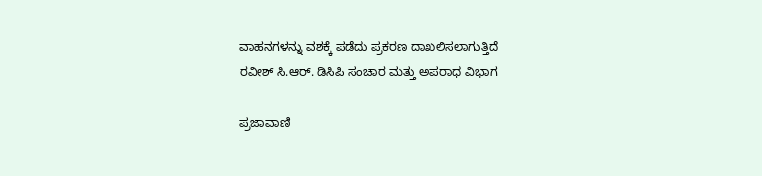ವಾಹನಗಳನ್ನು ವಶಕ್ಕೆ ಪಡೆದು ಪ್ರಕರಣ ದಾಖಲಿಸಲಾಗುತ್ತಿದೆ
ರವೀಶ್‌ ಸಿ.ಆರ್‌. ಡಿಸಿಪಿ ಸಂಚಾರ ಮತ್ತು ಅಪರಾಧ ವಿಭಾಗ

ಪ್ರಜಾವಾಣಿ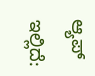ಆ್ಯಪ್ ಇಲ್ಲಿದೆ: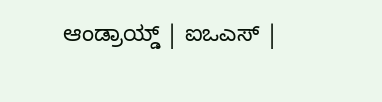ಆಂಡ್ರಾಯ್ಡ್ | ಐಒಎಸ್ |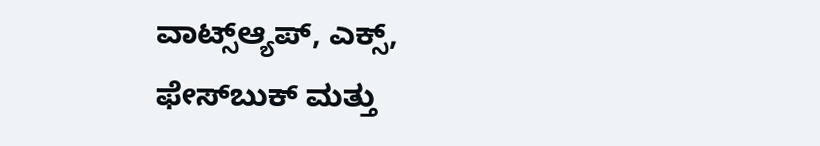ವಾಟ್ಸ್ಆ್ಯಪ್, ಎಕ್ಸ್, ಫೇಸ್‌ಬುಕ್ ಮತ್ತು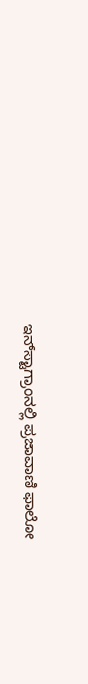ಇನ್‌ಸ್ಟಾಗ್ರಾಂನಲ್ಲಿ ಪ್ರಜಾವಾಣಿ ಫಾಲೋ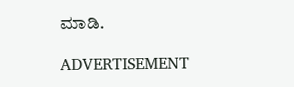ಮಾಡಿ.

ADVERTISEMENT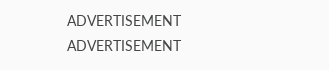ADVERTISEMENT
ADVERTISEMENT